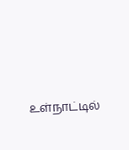உள்நாட்டில்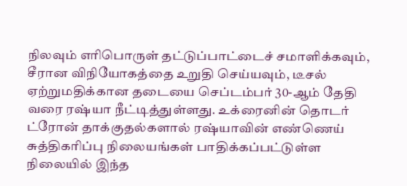நிலவும் எரிபொருள் தட்டுப்பாட்டைச் சமாளிக்கவும், சீரான விநியோகத்தை உறுதி செய்யவும், டீசல் ஏற்றுமதிக்கான தடையை செப்டம்பர் 30-ஆம் தேதி வரை ரஷ்யா நீட்டித்துள்ளது. உக்ரைனின் தொடர் ட்ரோன் தாக்குதல்களால் ரஷ்யாவின் எண்ணெய் சுத்திகரிப்பு நிலையங்கள் பாதிக்கப்பட்டுள்ள நிலையில் இந்த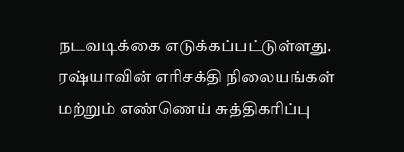நடவடிக்கை எடுக்கப்பட்டுள்ளது. ரஷ்யாவின் எரிசக்தி நிலையங்கள் மற்றும் எண்ணெய் சுத்திகரிப்பு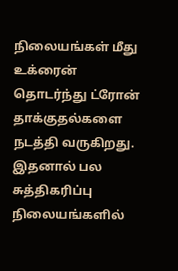நிலையங்கள் மீது உக்ரைன் தொடர்ந்து ட்ரோன் தாக்குதல்களை நடத்தி வருகிறது. இதனால் பல சுத்திகரிப்பு நிலையங்களில்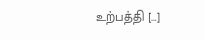உற்பத்தி […]